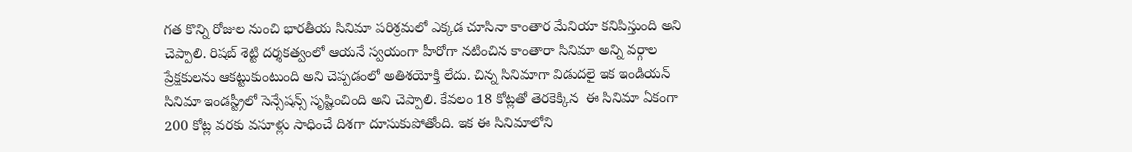గత కొన్ని రోజుల నుంచి భారతీయ సినిమా పరిశ్రమలో ఎక్కడ చూసినా కాంతార మేనియా కనిపిస్తుంది అని చెప్పాలి. రిషబ్ శెట్టి దర్శకత్వంలో ఆయనే స్వయంగా హీరోగా నటించిన కాంతారా సినిమా అన్ని వర్గాల ప్రేక్షకులను ఆకట్టుకుంటుంది అని చెప్పడంలో అతిశయోక్తి లేదు. చిన్న సినిమాగా విడుదలై ఇక ఇండియన్ సినిమా ఇండస్ట్రీలో సెన్సేషన్స్ సృష్టించింది అని చెప్పాలి. కేవలం 18 కోట్లతో తెరకెక్కిన  ఈ సినిమా ఏకంగా 200 కోట్ల వరకు వసూళ్లు సాధించే దిశగా దూసుకుపోతోంది. ఇక ఈ సినిమాలోని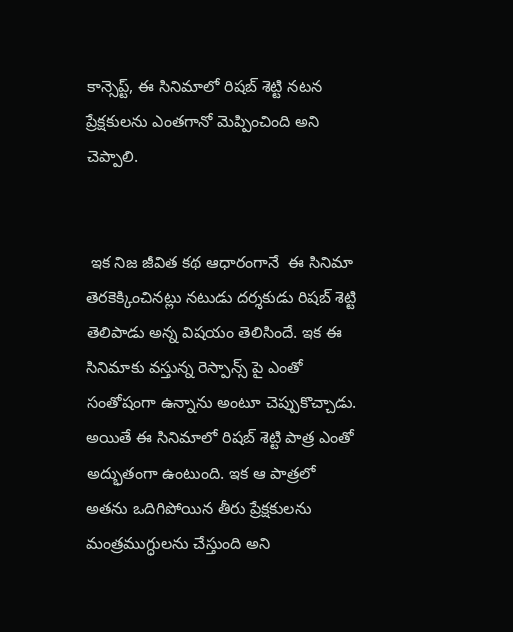కాన్సెప్ట్, ఈ సినిమాలో రిషబ్ శెట్టి నటన ప్రేక్షకులను ఎంతగానో మెప్పించింది అని చెప్పాలి.


 ఇక నిజ జీవిత కథ ఆధారంగానే  ఈ సినిమా తెరకెక్కించినట్లు నటుడు దర్శకుడు రిషబ్ శెట్టి తెలిపాడు అన్న విషయం తెలిసిందే. ఇక ఈ సినిమాకు వస్తున్న రెస్పాన్స్ పై ఎంతో సంతోషంగా ఉన్నాను అంటూ చెప్పుకొచ్చాడు. అయితే ఈ సినిమాలో రిషబ్ శెట్టి పాత్ర ఎంతో అద్భుతంగా ఉంటుంది. ఇక ఆ పాత్రలో అతను ఒదిగిపోయిన తీరు ప్రేక్షకులను మంత్రముగ్ధులను చేస్తుంది అని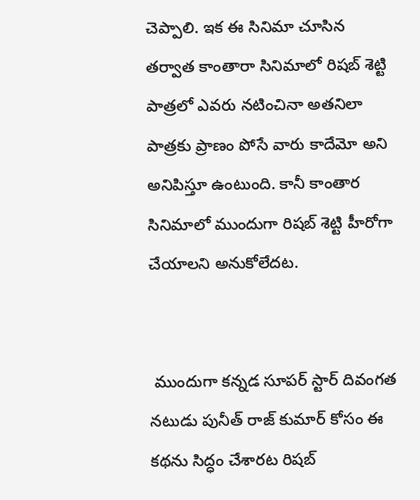చెప్పాలి. ఇక ఈ సినిమా చూసిన తర్వాత కాంతారా సినిమాలో రిషబ్ శెట్టి పాత్రలో ఎవరు నటించినా అతనిలా పాత్రకు ప్రాణం పోసే వారు కాదేమో అని అనిపిస్తూ ఉంటుంది. కానీ కాంతార సినిమాలో ముందుగా రిషబ్ శెట్టి హీరోగా చేయాలని అనుకోలేదట.


 ముందుగా కన్నడ సూపర్ స్టార్ దివంగత నటుడు పునీత్ రాజ్ కుమార్ కోసం ఈ కథను సిద్ధం చేశారట రిషబ్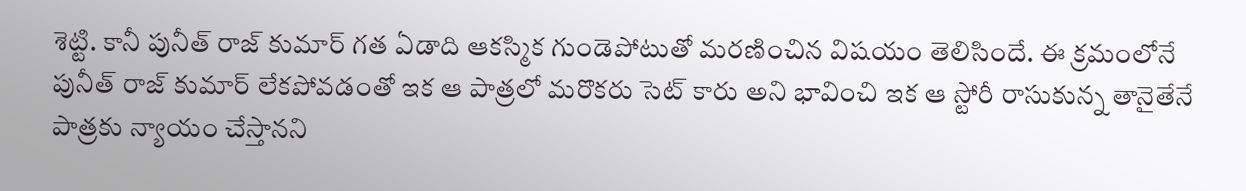శెట్టి. కానీ పునీత్ రాజ్ కుమార్ గత ఏడాది ఆకస్మిక గుండెపోటుతో మరణించిన విషయం తెలిసిందే. ఈ క్రమంలోనే పునీత్ రాజ్ కుమార్ లేకపోవడంతో ఇక ఆ పాత్రలో మరొకరు సెట్ కారు అని భావించి ఇక ఆ స్టోరీ రాసుకున్న తానైతేనే పాత్రకు న్యాయం చేస్తానని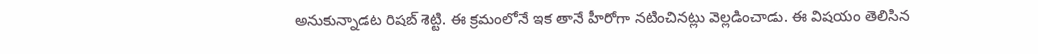అనుకున్నాడట రిషబ్ శెట్టి. ఈ క్రమంలోనే ఇక తానే హీరోగా నటించినట్లు వెల్లడించాడు. ఈ విషయం తెలిసిన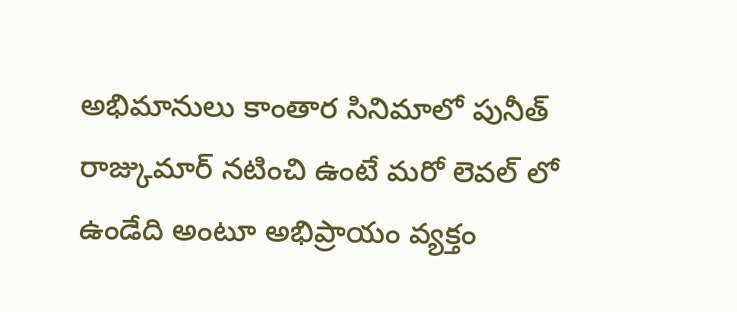అభిమానులు కాంతార సినిమాలో పునీత్ రాజ్కుమార్ నటించి ఉంటే మరో లెవల్ లో ఉండేది అంటూ అభిప్రాయం వ్యక్తం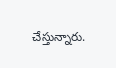చేస్తున్నారు.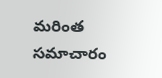మరింత సమాచారం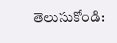తెలుసుకోండి: